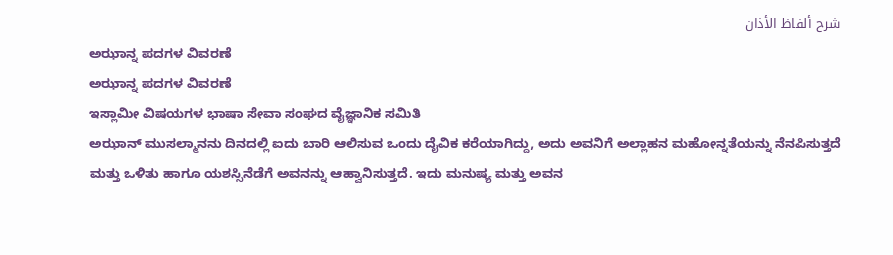شرح ألفاظ الأذان
ಅಝಾನ್ನ ಪದಗಳ ವಿವರಣೆ
ಅಝಾನ್ನ ಪದಗಳ ವಿವರಣೆ
ಇಸ್ಲಾಮೀ ವಿಷಯಗಳ ಭಾಷಾ ಸೇವಾ ಸಂಘದ ವೈಜ್ಞಾನಿಕ ಸಮಿತಿ
ಅಝಾನ್ ಮುಸಲ್ಮಾನನು ದಿನದಲ್ಲಿ ಐದು ಬಾರಿ ಆಲಿಸುವ ಒಂದು ದೈವಿಕ ಕರೆಯಾಗಿದ್ದು, ಅದು ಅವನಿಗೆ ಅಲ್ಲಾಹನ ಮಹೋನ್ನತೆಯನ್ನು ನೆನಪಿಸುತ್ತದೆ ಮತ್ತು ಒಳಿತು ಹಾಗೂ ಯಶಸ್ಸಿನೆಡೆಗೆ ಅವನನ್ನು ಆಹ್ವಾನಿಸುತ್ತದೆ. ಇದು ಮನುಷ್ಯ ಮತ್ತು ಅವನ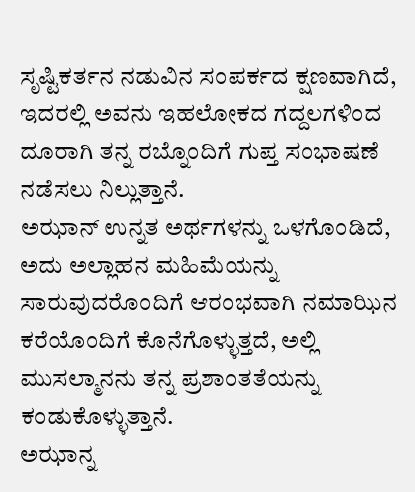ಸೃಷ್ಟಿಕರ್ತನ ನಡುವಿನ ಸಂಪರ್ಕದ ಕ್ಷಣವಾಗಿದೆ, ಇದರಲ್ಲಿ ಅವನು ಇಹಲೋಕದ ಗದ್ದಲಗಳಿಂದ ದೂರಾಗಿ ತನ್ನ ರಬ್ನೊಂದಿಗೆ ಗುಪ್ತ ಸಂಭಾಷಣೆ ನಡೆಸಲು ನಿಲ್ಲುತ್ತಾನೆ.
ಅಝಾನ್ ಉನ್ನತ ಅರ್ಥಗಳನ್ನು ಒಳಗೊಂಡಿದೆ, ಅದು ಅಲ್ಲಾಹನ ಮಹಿಮೆಯನ್ನು ಸಾರುವುದರೊಂದಿಗೆ ಆರಂಭವಾಗಿ ನಮಾಝಿನ ಕರೆಯೊಂದಿಗೆ ಕೊನೆಗೊಳ್ಳುತ್ತದೆ, ಅಲ್ಲಿ ಮುಸಲ್ಮಾನನು ತನ್ನ ಪ್ರಶಾಂತತೆಯನ್ನು ಕಂಡುಕೊಳ್ಳುತ್ತಾನೆ.
ಅಝಾನ್ನ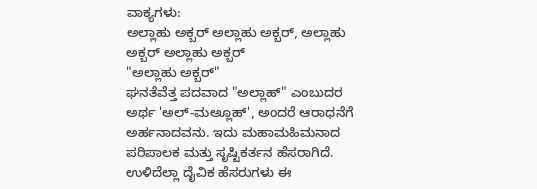ವಾಕ್ಯಗಳು:
ಅಲ್ಲಾಹು ಅಕ್ಬರ್ ಅಲ್ಲಾಹು ಅಕ್ಬರ್, ಅಲ್ಲಾಹು ಅಕ್ಬರ್ ಅಲ್ಲಾಹು ಅಕ್ಬರ್
"ಅಲ್ಲಾಹು ಅಕ್ಬರ್"
ಘನತೆವೆತ್ತ ಪದವಾದ "ಅಲ್ಲಾಹ್" ಎಂಬುದರ ಅರ್ಥ 'ಅಲ್-ಮಅ್ಲೂಹ್', ಅಂದರೆ ಆರಾಧನೆಗೆ ಅರ್ಹನಾದವನು. ಇದು ಮಹಾಮಹಿಮನಾದ ಪರಿಪಾಲಕ ಮತ್ತು ಸೃಷ್ಟಿಕರ್ತನ ಹೆಸರಾಗಿದೆ. ಉಳಿದೆಲ್ಲಾ ದೈವಿಕ ಹೆಸರುಗಳು ಈ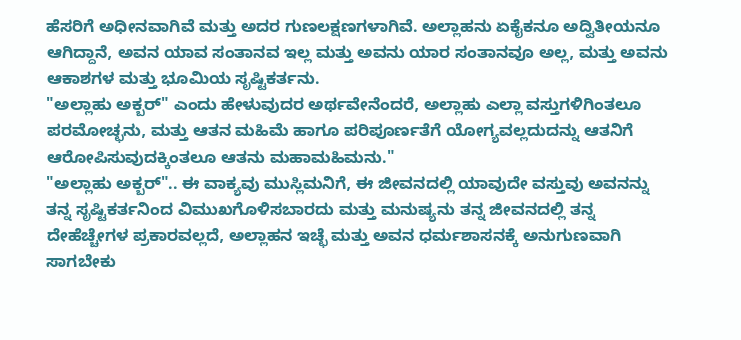ಹೆಸರಿಗೆ ಅಧೀನವಾಗಿವೆ ಮತ್ತು ಅದರ ಗುಣಲಕ್ಷಣಗಳಾಗಿವೆ. ಅಲ್ಲಾಹನು ಏಕೈಕನೂ ಅದ್ವಿತೀಯನೂ ಆಗಿದ್ದಾನೆ, ಅವನ ಯಾವ ಸಂತಾನವ ಇಲ್ಲ ಮತ್ತು ಅವನು ಯಾರ ಸಂತಾನವೂ ಅಲ್ಲ, ಮತ್ತು ಅವನು ಆಕಾಶಗಳ ಮತ್ತು ಭೂಮಿಯ ಸೃಷ್ಟಿಕರ್ತನು.
"ಅಲ್ಲಾಹು ಅಕ್ಬರ್" ಎಂದು ಹೇಳುವುದರ ಅರ್ಥವೇನೆಂದರೆ, ಅಲ್ಲಾಹು ಎಲ್ಲಾ ವಸ್ತುಗಳಿಗಿಂತಲೂ ಪರಮೋಚ್ಛನು, ಮತ್ತು ಆತನ ಮಹಿಮೆ ಹಾಗೂ ಪರಿಪೂರ್ಣತೆಗೆ ಯೋಗ್ಯವಲ್ಲದುದನ್ನು ಆತನಿಗೆ ಆರೋಪಿಸುವುದಕ್ಕಿಂತಲೂ ಆತನು ಮಹಾಮಹಿಮನು."
"ಅಲ್ಲಾಹು ಅಕ್ಬರ್".. ಈ ವಾಕ್ಯವು ಮುಸ್ಲಿಮನಿಗೆ, ಈ ಜೀವನದಲ್ಲಿ ಯಾವುದೇ ವಸ್ತುವು ಅವನನ್ನು ತನ್ನ ಸೃಷ್ಟಿಕರ್ತನಿಂದ ವಿಮುಖಗೊಳಿಸಬಾರದು ಮತ್ತು ಮನುಷ್ಯನು ತನ್ನ ಜೀವನದಲ್ಲಿ ತನ್ನ ದೇಹೆಚ್ಚೇಗಳ ಪ್ರಕಾರವಲ್ಲದೆ, ಅಲ್ಲಾಹನ ಇಚ್ಛೆ ಮತ್ತು ಅವನ ಧರ್ಮಶಾಸನಕ್ಕೆ ಅನುಗುಣವಾಗಿ ಸಾಗಬೇಕು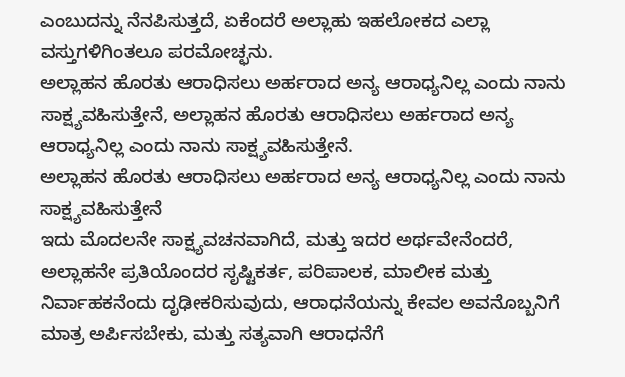ಎಂಬುದನ್ನು ನೆನಪಿಸುತ್ತದೆ, ಏಕೆಂದರೆ ಅಲ್ಲಾಹು ಇಹಲೋಕದ ಎಲ್ಲಾ ವಸ್ತುಗಳಿಗಿಂತಲೂ ಪರಮೋಚ್ಛನು.
ಅಲ್ಲಾಹನ ಹೊರತು ಆರಾಧಿಸಲು ಅರ್ಹರಾದ ಅನ್ಯ ಆರಾಧ್ಯನಿಲ್ಲ ಎಂದು ನಾನು ಸಾಕ್ಷ್ಯವಹಿಸುತ್ತೇನೆ, ಅಲ್ಲಾಹನ ಹೊರತು ಆರಾಧಿಸಲು ಅರ್ಹರಾದ ಅನ್ಯ ಆರಾಧ್ಯನಿಲ್ಲ ಎಂದು ನಾನು ಸಾಕ್ಷ್ಯವಹಿಸುತ್ತೇನೆ.
ಅಲ್ಲಾಹನ ಹೊರತು ಆರಾಧಿಸಲು ಅರ್ಹರಾದ ಅನ್ಯ ಆರಾಧ್ಯನಿಲ್ಲ ಎಂದು ನಾನು ಸಾಕ್ಷ್ಯವಹಿಸುತ್ತೇನೆ
ಇದು ಮೊದಲನೇ ಸಾಕ್ಷ್ಯವಚನವಾಗಿದೆ, ಮತ್ತು ಇದರ ಅರ್ಥವೇನೆಂದರೆ, ಅಲ್ಲಾಹನೇ ಪ್ರತಿಯೊಂದರ ಸೃಷ್ಟಿಕರ್ತ, ಪರಿಪಾಲಕ, ಮಾಲೀಕ ಮತ್ತು ನಿರ್ವಾಹಕನೆಂದು ದೃಢೀಕರಿಸುವುದು, ಆರಾಧನೆಯನ್ನು ಕೇವಲ ಅವನೊಬ್ಬನಿಗೆ ಮಾತ್ರ ಅರ್ಪಿಸಬೇಕು, ಮತ್ತು ಸತ್ಯವಾಗಿ ಆರಾಧನೆಗೆ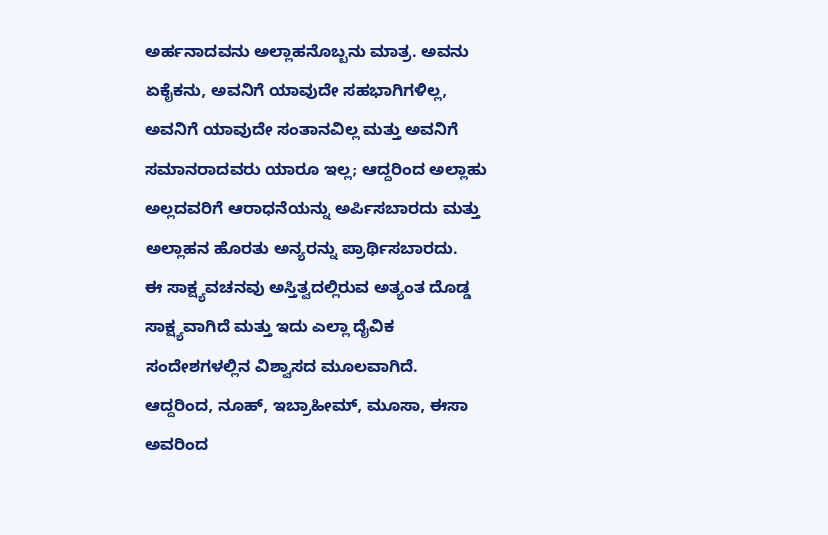ಅರ್ಹನಾದವನು ಅಲ್ಲಾಹನೊಬ್ಬನು ಮಾತ್ರ. ಅವನು ಏಕೈಕನು, ಅವನಿಗೆ ಯಾವುದೇ ಸಹಭಾಗಿಗಳಿಲ್ಲ, ಅವನಿಗೆ ಯಾವುದೇ ಸಂತಾನವಿಲ್ಲ ಮತ್ತು ಅವನಿಗೆ ಸಮಾನರಾದವರು ಯಾರೂ ಇಲ್ಲ; ಆದ್ದರಿಂದ ಅಲ್ಲಾಹು ಅಲ್ಲದವರಿಗೆ ಆರಾಧನೆಯನ್ನು ಅರ್ಪಿಸಬಾರದು ಮತ್ತು ಅಲ್ಲಾಹನ ಹೊರತು ಅನ್ಯರನ್ನು ಪ್ರಾರ್ಥಿಸಬಾರದು.
ಈ ಸಾಕ್ಷ್ಯವಚನವು ಅಸ್ತಿತ್ವದಲ್ಲಿರುವ ಅತ್ಯಂತ ದೊಡ್ಡ ಸಾಕ್ಷ್ಯವಾಗಿದೆ ಮತ್ತು ಇದು ಎಲ್ಲಾ ದೈವಿಕ ಸಂದೇಶಗಳಲ್ಲಿನ ವಿಶ್ವಾಸದ ಮೂಲವಾಗಿದೆ. ಆದ್ದರಿಂದ, ನೂಹ್, ಇಬ್ರಾಹೀಮ್, ಮೂಸಾ, ಈಸಾ ಅವರಿಂದ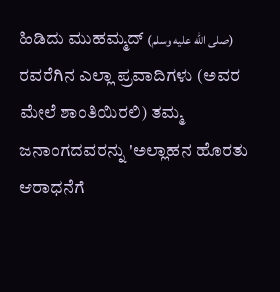ಹಿಡಿದು ಮುಹಮ್ಮದ್ (صلى الله عليه وسلم) ರವರೆಗಿನ ಎಲ್ಲಾ ಪ್ರವಾದಿಗಳು (ಅವರ ಮೇಲೆ ಶಾಂತಿಯಿರಲಿ) ತಮ್ಮ ಜನಾಂಗದವರನ್ನು 'ಅಲ್ಲಾಹನ ಹೊರತು ಆರಾಧನೆಗೆ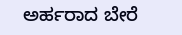ಅರ್ಹರಾದ ಬೇರೆ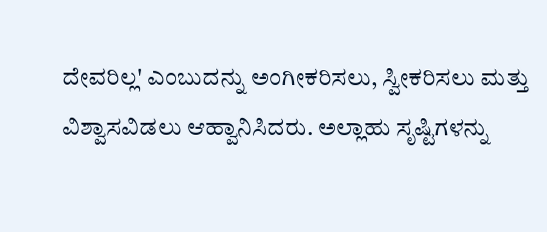ದೇವರಿಲ್ಲ' ಎಂಬುದನ್ನು ಅಂಗೀಕರಿಸಲು, ಸ್ವೀಕರಿಸಲು ಮತ್ತು ವಿಶ್ವಾಸವಿಡಲು ಆಹ್ವಾನಿಸಿದರು. ಅಲ್ಲಾಹು ಸೃಷ್ಟಿಗಳನ್ನು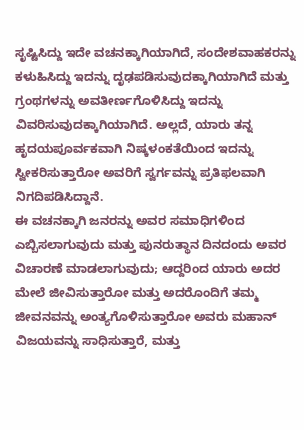ಸೃಷ್ಟಿಸಿದ್ದು ಇದೇ ವಚನಕ್ಕಾಗಿಯಾಗಿದೆ, ಸಂದೇಶವಾಹಕರನ್ನು ಕಳುಹಿಸಿದ್ದು ಇದನ್ನು ದೃಢಪಡಿಸುವುದಕ್ಕಾಗಿಯಾಗಿದೆ ಮತ್ತು ಗ್ರಂಥಗಳನ್ನು ಅವತೀರ್ಣಗೊಳಿಸಿದ್ದು ಇದನ್ನು ವಿವರಿಸುವುದಕ್ಕಾಗಿಯಾಗಿದೆ. ಅಲ್ಲದೆ, ಯಾರು ತನ್ನ ಹೃದಯಪೂರ್ವಕವಾಗಿ ನಿಷ್ಕಳಂಕತೆಯಿಂದ ಇದನ್ನು ಸ್ವೀಕರಿಸುತ್ತಾರೋ ಅವರಿಗೆ ಸ್ವರ್ಗವನ್ನು ಪ್ರತಿಫಲವಾಗಿ ನಿಗದಿಪಡಿಸಿದ್ದಾನೆ.
ಈ ವಚನಕ್ಕಾಗಿ ಜನರನ್ನು ಅವರ ಸಮಾಧಿಗಳಿಂದ ಎಬ್ಬಿಸಲಾಗುವುದು ಮತ್ತು ಪುನರುತ್ಥಾನ ದಿನದಂದು ಅವರ ವಿಚಾರಣೆ ಮಾಡಲಾಗುವುದು; ಆದ್ದರಿಂದ ಯಾರು ಅದರ ಮೇಲೆ ಜೀವಿಸುತ್ತಾರೋ ಮತ್ತು ಅದರೊಂದಿಗೆ ತಮ್ಮ ಜೀವನವನ್ನು ಅಂತ್ಯಗೊಳಿಸುತ್ತಾರೋ ಅವರು ಮಹಾನ್ ವಿಜಯವನ್ನು ಸಾಧಿಸುತ್ತಾರೆ, ಮತ್ತು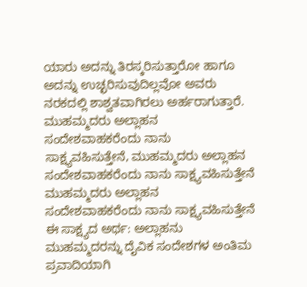ಯಾರು ಅದನ್ನು ತಿರಸ್ಕರಿಸುತ್ತಾರೋ ಹಾಗೂ ಅದನ್ನು ಉಚ್ಛರಿಸುವುದಿಲ್ಲವೋ ಅವರು ನರಕದಲ್ಲಿ ಶಾಶ್ವತವಾಗಿರಲು ಅರ್ಹರಾಗುತ್ತಾರೆ.
ಮುಹಮ್ಮದರು ಅಲ್ಲಾಹನ ಸಂದೇಶವಾಹಕರೆಂದು ನಾನು ಸಾಕ್ಷ್ಯವಹಿಸುತ್ತೇನೆ, ಮುಹಮ್ಮದರು ಅಲ್ಲಾಹನ ಸಂದೇಶವಾಹಕರೆಂದು ನಾನು ಸಾಕ್ಷ್ಯವಹಿಸುತ್ತೇನೆ
ಮುಹಮ್ಮದರು ಅಲ್ಲಾಹನ ಸಂದೇಶವಾಹಕರೆಂದು ನಾನು ಸಾಕ್ಷ್ಯವಹಿಸುತ್ತೇನೆ
ಈ ಸಾಕ್ಷ್ಯದ ಅರ್ಥ: ಅಲ್ಲಾಹನು ಮುಹಮ್ಮದರನ್ನು ದೈವಿಕ ಸಂದೇಶಗಳ ಅಂತಿಮ ಪ್ರವಾದಿಯಾಗಿ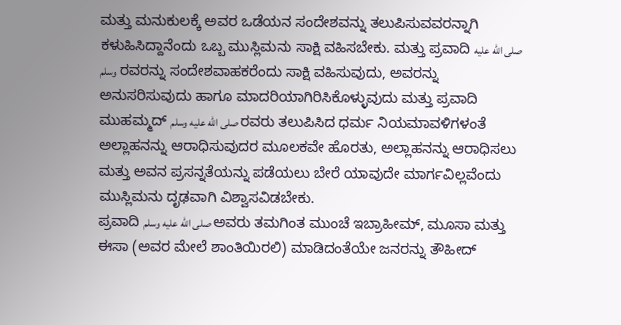ಮತ್ತು ಮನುಕುಲಕ್ಕೆ ಅವರ ಒಡೆಯನ ಸಂದೇಶವನ್ನು ತಲುಪಿಸುವವರನ್ನಾಗಿ ಕಳುಹಿಸಿದ್ದಾನೆಂದು ಒಬ್ಬ ಮುಸ್ಲಿಮನು ಸಾಕ್ಷಿ ವಹಿಸಬೇಕು. ಮತ್ತು ಪ್ರವಾದಿ صلى الله عليه وسلم ರವರನ್ನು ಸಂದೇಶವಾಹಕರೆಂದು ಸಾಕ್ಷಿ ವಹಿಸುವುದು, ಅವರನ್ನು ಅನುಸರಿಸುವುದು ಹಾಗೂ ಮಾದರಿಯಾಗಿರಿಸಿಕೊಳ್ಳುವುದು ಮತ್ತು ಪ್ರವಾದಿ ಮುಹಮ್ಮದ್ صلى الله عليه وسلم ರವರು ತಲುಪಿಸಿದ ಧರ್ಮ ನಿಯಮಾವಳಿಗಳಂತೆ ಅಲ್ಲಾಹನನ್ನು ಆರಾಧಿಸುವುದರ ಮೂಲಕವೇ ಹೊರತು, ಅಲ್ಲಾಹನನ್ನು ಆರಾಧಿಸಲು ಮತ್ತು ಅವನ ಪ್ರಸನ್ನತೆಯನ್ನು ಪಡೆಯಲು ಬೇರೆ ಯಾವುದೇ ಮಾರ್ಗವಿಲ್ಲವೆಂದು ಮುಸ್ಲಿಮನು ದೃಢವಾಗಿ ವಿಶ್ವಾಸವಿಡಬೇಕು.
ಪ್ರವಾದಿ صلى الله عليه وسلم ಅವರು ತಮಗಿಂತ ಮುಂಚೆ ಇಬ್ರಾಹೀಮ್, ಮೂಸಾ ಮತ್ತು ಈಸಾ (ಅವರ ಮೇಲೆ ಶಾಂತಿಯಿರಲಿ) ಮಾಡಿದಂತೆಯೇ ಜನರನ್ನು ತೌಹೀದ್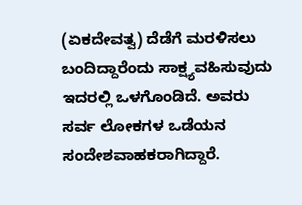(ಏಕದೇವತ್ವ) ದೆಡೆಗೆ ಮರಳಿಸಲು ಬಂದಿದ್ದಾರೆಂದು ಸಾಕ್ಷ್ಯವಹಿಸುವುದು ಇದರಲ್ಲಿ ಒಳಗೊಂಡಿದೆ. ಅವರು ಸರ್ವ ಲೋಕಗಳ ಒಡೆಯನ ಸಂದೇಶವಾಹಕರಾಗಿದ್ದಾರೆ.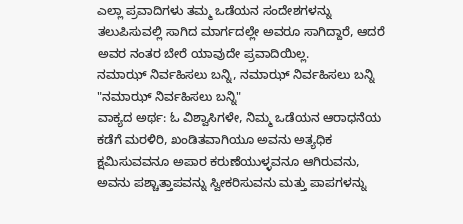ಎಲ್ಲಾ ಪ್ರವಾದಿಗಳು ತಮ್ಮ ಒಡೆಯನ ಸಂದೇಶಗಳನ್ನು ತಲುಪಿಸುವಲ್ಲಿ ಸಾಗಿದ ಮಾರ್ಗದಲ್ಲೇ ಅವರೂ ಸಾಗಿದ್ದಾರೆ, ಆದರೆ ಅವರ ನಂತರ ಬೇರೆ ಯಾವುದೇ ಪ್ರವಾದಿಯಿಲ್ಲ.
ನಮಾಝ್ ನಿರ್ವಹಿಸಲು ಬನ್ನಿ, ನಮಾಝ್ ನಿರ್ವಹಿಸಲು ಬನ್ನಿ
"ನಮಾಝ್ ನಿರ್ವಹಿಸಲು ಬನ್ನಿ"
ವಾಕ್ಯದ ಅರ್ಥ: ಓ ವಿಶ್ವಾಸಿಗಳೇ, ನಿಮ್ಮ ಒಡೆಯನ ಆರಾಧನೆಯ ಕಡೆಗೆ ಮರಳಿರಿ, ಖಂಡಿತವಾಗಿಯೂ ಅವನು ಅತ್ಯಧಿಕ ಕ್ಷಮಿಸುವವನೂ ಅಪಾರ ಕರುಣೆಯುಳ್ಳವನೂ ಆಗಿರುವನು, ಅವನು ಪಶ್ಚಾತ್ತಾಪವನ್ನು ಸ್ವೀಕರಿಸುವನು ಮತ್ತು ಪಾಪಗಳನ್ನು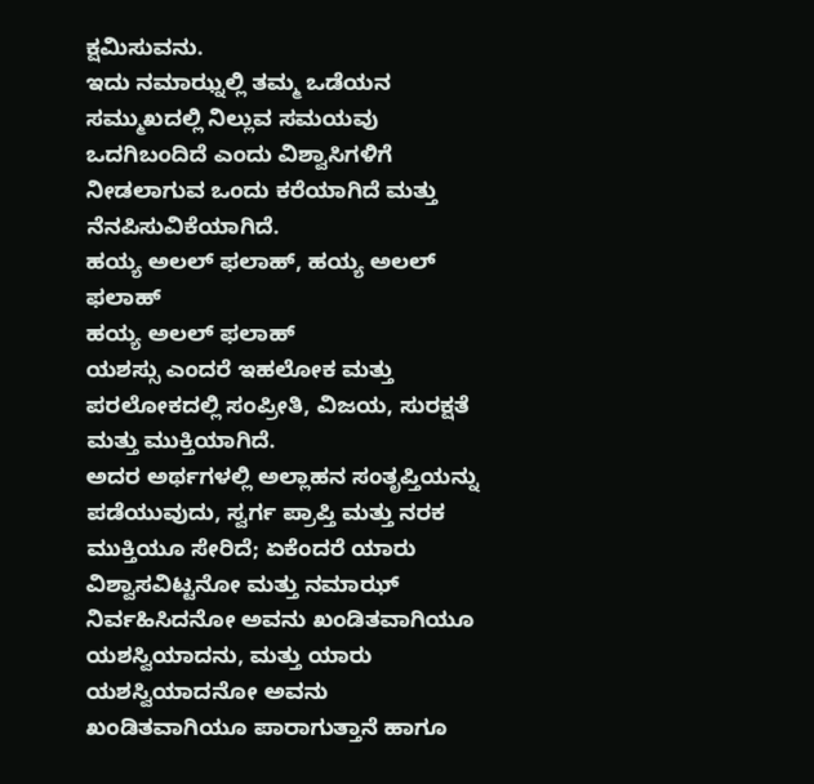ಕ್ಷಮಿಸುವನು.
ಇದು ನಮಾಝ್ನಲ್ಲಿ ತಮ್ಮ ಒಡೆಯನ ಸಮ್ಮುಖದಲ್ಲಿ ನಿಲ್ಲುವ ಸಮಯವು ಒದಗಿಬಂದಿದೆ ಎಂದು ವಿಶ್ವಾಸಿಗಳಿಗೆ ನೀಡಲಾಗುವ ಒಂದು ಕರೆಯಾಗಿದೆ ಮತ್ತು ನೆನಪಿಸುವಿಕೆಯಾಗಿದೆ.
ಹಯ್ಯ ಅಲಲ್ ಫಲಾಹ್, ಹಯ್ಯ ಅಲಲ್ ಫಲಾಹ್
ಹಯ್ಯ ಅಲಲ್ ಫಲಾಹ್
ಯಶಸ್ಸು ಎಂದರೆ ಇಹಲೋಕ ಮತ್ತು ಪರಲೋಕದಲ್ಲಿ ಸಂಪ್ರೀತಿ, ವಿಜಯ, ಸುರಕ್ಷತೆ ಮತ್ತು ಮುಕ್ತಿಯಾಗಿದೆ.
ಅದರ ಅರ್ಥಗಳಲ್ಲಿ ಅಲ್ಲಾಹನ ಸಂತೃಪ್ತಿಯನ್ನು ಪಡೆಯುವುದು, ಸ್ವರ್ಗ ಪ್ರಾಪ್ತಿ ಮತ್ತು ನರಕ ಮುಕ್ತಿಯೂ ಸೇರಿದೆ; ಏಕೆಂದರೆ ಯಾರು ವಿಶ್ವಾಸವಿಟ್ಟನೋ ಮತ್ತು ನಮಾಝ್ ನಿರ್ವಹಿಸಿದನೋ ಅವನು ಖಂಡಿತವಾಗಿಯೂ ಯಶಸ್ವಿಯಾದನು, ಮತ್ತು ಯಾರು ಯಶಸ್ವಿಯಾದನೋ ಅವನು ಖಂಡಿತವಾಗಿಯೂ ಪಾರಾಗುತ್ತಾನೆ ಹಾಗೂ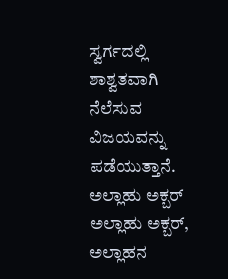ಸ್ವರ್ಗದಲ್ಲಿ ಶಾಶ್ವತವಾಗಿ ನೆಲೆಸುವ ವಿಜಯವನ್ನು ಪಡೆಯುತ್ತಾನೆ.
ಅಲ್ಲಾಹು ಅಕ್ಬರ್ ಅಲ್ಲಾಹು ಅಕ್ಬರ್, ಅಲ್ಲಾಹನ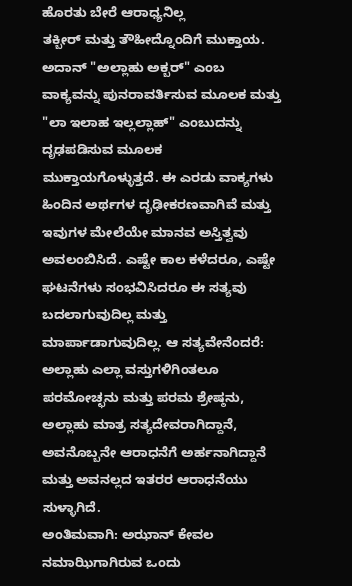ಹೊರತು ಬೇರೆ ಆರಾಧ್ಯನಿಲ್ಲ
ತಕ್ಬೀರ್ ಮತ್ತು ತೌಹೀದ್ನೊಂದಿಗೆ ಮುಕ್ತಾಯ.
ಅದಾನ್ "ಅಲ್ಲಾಹು ಅಕ್ಬರ್" ಎಂಬ ವಾಕ್ಯವನ್ನು ಪುನರಾವರ್ತಿಸುವ ಮೂಲಕ ಮತ್ತು "ಲಾ ಇಲಾಹ ಇಲ್ಲಲ್ಲಾಹ್" ಎಂಬುದನ್ನು ದೃಢಪಡಿಸುವ ಮೂಲಕ ಮುಕ್ತಾಯಗೊಳ್ಳುತ್ತದೆ. ಈ ಎರಡು ವಾಕ್ಯಗಳು ಹಿಂದಿನ ಅರ್ಥಗಳ ದೃಢೀಕರಣವಾಗಿವೆ ಮತ್ತು ಇವುಗಳ ಮೇಲೆಯೇ ಮಾನವ ಅಸ್ತಿತ್ವವು ಅವಲಂಬಿಸಿದೆ. ಎಷ್ಟೇ ಕಾಲ ಕಳೆದರೂ, ಎಷ್ಟೇ ಘಟನೆಗಳು ಸಂಭವಿಸಿದರೂ ಈ ಸತ್ಯವು ಬದಲಾಗುವುದಿಲ್ಲ ಮತ್ತು ಮಾರ್ಪಾಡಾಗುವುದಿಲ್ಲ. ಆ ಸತ್ಯವೇನೆಂದರೆ: ಅಲ್ಲಾಹು ಎಲ್ಲಾ ವಸ್ತುಗಳಿಗಿಂತಲೂ ಪರಮೋಚ್ಛನು ಮತ್ತು ಪರಮ ಶ್ರೇಷ್ಠನು, ಅಲ್ಲಾಹು ಮಾತ್ರ ಸತ್ಯದೇವರಾಗಿದ್ದಾನೆ, ಅವನೊಬ್ಬನೇ ಆರಾಧನೆಗೆ ಅರ್ಹನಾಗಿದ್ದಾನೆ ಮತ್ತು ಅವನಲ್ಲದ ಇತರರ ಆರಾಧನೆಯು ಸುಳ್ಳಾಗಿದೆ.
ಅಂತಿಮವಾಗಿ: ಅಝಾನ್ ಕೇವಲ ನಮಾಝಿಗಾಗಿರುವ ಒಂದು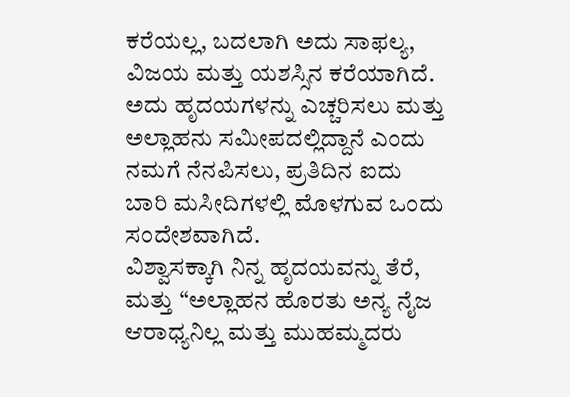ಕರೆಯಲ್ಲ, ಬದಲಾಗಿ ಅದು ಸಾಫಲ್ಯ, ವಿಜಯ ಮತ್ತು ಯಶಸ್ಸಿನ ಕರೆಯಾಗಿದೆ. ಅದು ಹೃದಯಗಳನ್ನು ಎಚ್ಚರಿಸಲು ಮತ್ತು ಅಲ್ಲಾಹನು ಸಮೀಪದಲ್ಲಿದ್ದಾನೆ ಎಂದು ನಮಗೆ ನೆನಪಿಸಲು, ಪ್ರತಿದಿನ ಐದು ಬಾರಿ ಮಸೀದಿಗಳಲ್ಲಿ ಮೊಳಗುವ ಒಂದು ಸಂದೇಶವಾಗಿದೆ.
ವಿಶ್ವಾಸಕ್ಕಾಗಿ ನಿನ್ನ ಹೃದಯವನ್ನು ತೆರೆ, ಮತ್ತು “ಅಲ್ಲಾಹನ ಹೊರತು ಅನ್ಯ ನೈಜ ಆರಾಧ್ಯನಿಲ್ಲ ಮತ್ತು ಮುಹಮ್ಮದರು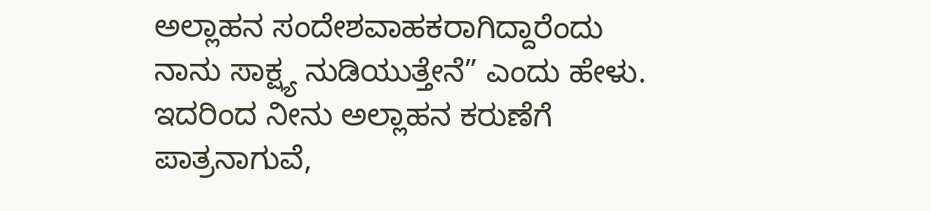ಅಲ್ಲಾಹನ ಸಂದೇಶವಾಹಕರಾಗಿದ್ದಾರೆಂದು ನಾನು ಸಾಕ್ಷ್ಯ ನುಡಿಯುತ್ತೇನೆ” ಎಂದು ಹೇಳು. ಇದರಿಂದ ನೀನು ಅಲ್ಲಾಹನ ಕರುಣೆಗೆ ಪಾತ್ರನಾಗುವೆ,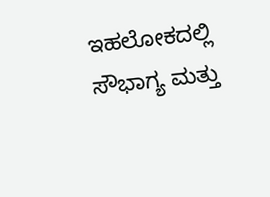ಇಹಲೋಕದಲ್ಲಿ ಸೌಭಾಗ್ಯ ಮತ್ತು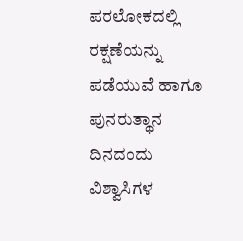ಪರಲೋಕದಲ್ಲಿ ರಕ್ಷಣೆಯನ್ನು ಪಡೆಯುವೆ ಹಾಗೂ ಪುನರುತ್ಥಾನ ದಿನದಂದು ವಿಶ್ವಾಸಿಗಳ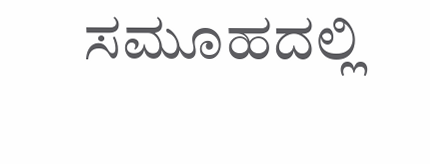ಸಮೂಹದಲ್ಲಿ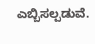ಎಬ್ಬಿಸಲ್ಪಡುವೆ.